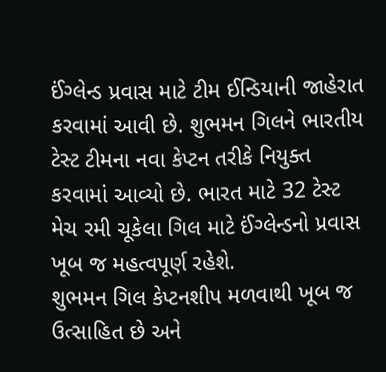ઈંગ્લેન્ડ પ્રવાસ માટે ટીમ ઈન્ડિયાની જાહેરાત કરવામાં આવી છે. શુભમન ગિલને ભારતીય ટેસ્ટ ટીમના નવા કેપ્ટન તરીકે નિયુક્ત કરવામાં આવ્યો છે. ભારત માટે 32 ટેસ્ટ મેચ રમી ચૂકેલા ગિલ માટે ઈંગ્લેન્ડનો પ્રવાસ ખૂબ જ મહત્વપૂર્ણ રહેશે.
શુભમન ગિલ કેપ્ટનશીપ મળવાથી ખૂબ જ ઉત્સાહિત છે અને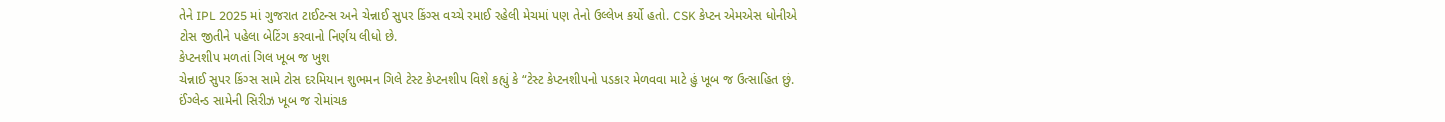તેને IPL 2025 માં ગુજરાત ટાઈટન્સ અને ચેન્નાઈ સુપર કિંગ્સ વચ્ચે રમાઈ રહેલી મેચમાં પણ તેનો ઉલ્લેખ કર્યો હતો. CSK કેપ્ટન એમએસ ધોનીએ ટોસ જીતીને પહેલા બેટિંગ કરવાનો નિર્ણય લીધો છે.
કેપ્ટનશીપ મળતાં ગિલ ખૂબ જ ખુશ
ચેન્નાઈ સુપર કિંગ્સ સામે ટોસ દરમિયાન શુભમન ગિલે ટેસ્ટ કેપ્ટનશીપ વિશે કહ્યું કે “ટેસ્ટ કેપ્ટનશીપનો પડકાર મેળવવા માટે હું ખૂબ જ ઉત્સાહિત છું. ઈંગ્લેન્ડ સામેની સિરીઝ ખૂબ જ રોમાંચક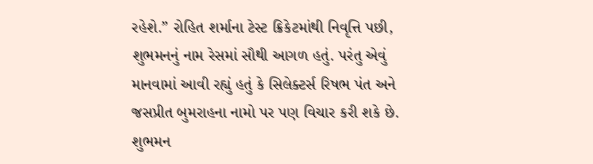રહેશે.” રોહિત શર્માના ટેસ્ટ ક્રિકેટમાંથી નિવૃત્તિ પછી, શુભમનનું નામ રેસમાં સૌથી આગળ હતું. પરંતુ એવું માનવામાં આવી રહ્યું હતું કે સિલેક્ટર્સ રિષભ પંત અને જસપ્રીત બુમરાહના નામો પર પણ વિચાર કરી શકે છે.
શુભમન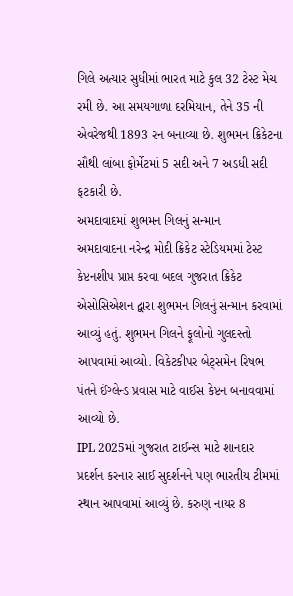ગિલે અત્યાર સુધીમાં ભારત માટે કુલ 32 ટેસ્ટ મેચ રમી છે. આ સમયગાળા દરમિયાન, તેને 35 ની એવરેજથી 1893 રન બનાવ્યા છે. શુભમન ક્રિકેટના સૌથી લાંબા ફોર્મેટમાં 5 સદી અને 7 અડધી સદી ફટકારી છે.
અમદાવાદમાં શુભમન ગિલનું સન્માન
અમદાવાદના નરેન્દ્ર મોદી ક્રિકેટ સ્ટેડિયમમાં ટેસ્ટ કેપ્ટનશીપ પ્રાપ્ત કરવા બદલ ગુજરાત ક્રિકેટ એસોસિએશન દ્વારા શુભમન ગિલનું સન્માન કરવામાં આવ્યું હતું. શુભમન ગિલને ફૂલોનો ગુલદસ્તો આપવામાં આવ્યો. વિકેટકીપર બેટ્સમેન રિષભ પંતને ઈંગ્લેન્ડ પ્રવાસ માટે વાઈસ કેપ્ટન બનાવવામાં આવ્યો છે.
IPL 2025માં ગુજરાત ટાઈન્સ માટે શાનદાર પ્રદર્શન કરનાર સાઈ સુદર્શનને પણ ભારતીય ટીમમાં સ્થાન આપવામાં આવ્યું છે. કરુણ નાયર 8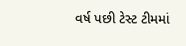વર્ષ પછી ટેસ્ટ ટીમમાં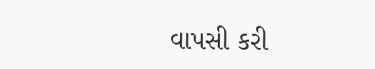વાપસી કરી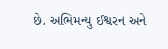છે. અભિમન્યુ ઈશ્વરન અને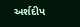અર્શદીપ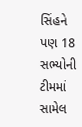સિંહને પણ 18 સભ્યોની ટીમમાં સામેલ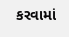કરવામાં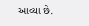આવ્યા છે.